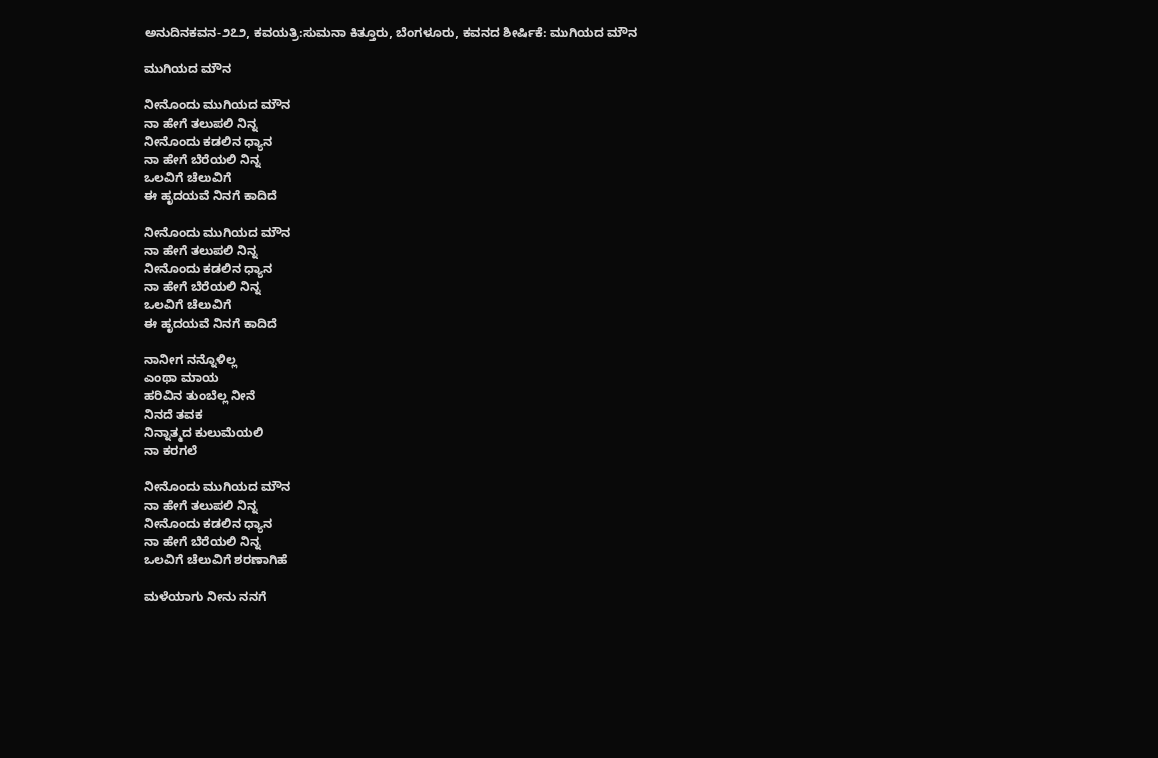ಅನುದಿನ‌ಕವನ-೨೭೨, ಕವಯತ್ರಿ:ಸುಮನಾ ಕಿತ್ತೂರು, ಬೆಂಗಳೂರು, ಕವನದ ಶೀರ್ಷಿಕೆ: ಮುಗಿಯದ ಮೌನ

ಮುಗಿಯದ ಮೌನ

ನೀನೊಂದು ಮುಗಿಯದ ಮೌನ
ನಾ ಹೇಗೆ ತಲುಪಲಿ ನಿನ್ನ
ನೀನೊಂದು ಕಡಲಿನ ಧ್ಯಾನ
ನಾ ಹೇಗೆ ಬೆರೆಯಲಿ ನಿನ್ನ
ಒಲವಿಗೆ ಚೆಲುವಿಗೆ
ಈ ಹೃದಯವೆ ನಿನಗೆ ಕಾದಿದೆ

ನೀನೊಂದು ಮುಗಿಯದ ಮೌನ
ನಾ ಹೇಗೆ ತಲುಪಲಿ ನಿನ್ನ
ನೀನೊಂದು ಕಡಲಿನ ಧ್ಯಾನ
ನಾ ಹೇಗೆ ಬೆರೆಯಲಿ ನಿನ್ನ
ಒಲವಿಗೆ ಚೆಲುವಿಗೆ
ಈ ಹೃದಯವೆ ನಿನಗೆ ಕಾದಿದೆ

ನಾನೀಗ ನನ್ನೊಳಿಲ್ಲ
ಎಂಥಾ ಮಾಯ
ಹರಿವಿನ ತುಂಬೆಲ್ಲ ನೀನೆ
ನಿನದೆ ತವಕ
ನಿನ್ನಾತ್ಮದ ಕುಲುಮೆಯಲಿ
ನಾ ಕರಗಲೆ

ನೀನೊಂದು ಮುಗಿಯದ ಮೌನ
ನಾ ಹೇಗೆ ತಲುಪಲಿ ನಿನ್ನ
ನೀನೊಂದು ಕಡಲಿನ ಧ್ಯಾನ
ನಾ ಹೇಗೆ ಬೆರೆಯಲಿ ನಿನ್ನ
ಒಲವಿಗೆ ಚೆಲುವಿಗೆ ಶರಣಾಗಿಹೆ

ಮಳೆಯಾಗು ನೀನು ನನಗೆ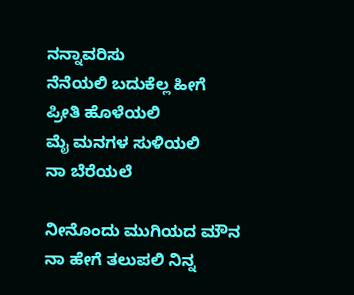ನನ್ನಾವರಿಸು
ನೆನೆಯಲಿ ಬದುಕೆಲ್ಲ ಹೀಗೆ
ಪ್ರೀತಿ ಹೊಳೆಯಲಿ
ಮೈ ಮನಗಳ ಸುಳಿಯಲಿ
ನಾ ಬೆರೆಯಲೆ

ನೀನೊಂದು ಮುಗಿಯದ ಮೌನ
ನಾ ಹೇಗೆ ತಲುಪಲಿ ನಿನ್ನ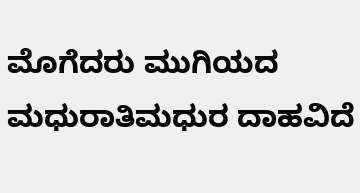ಮೊಗೆದರು ಮುಗಿಯದ
ಮಧುರಾತಿಮಧುರ ದಾಹವಿದೆ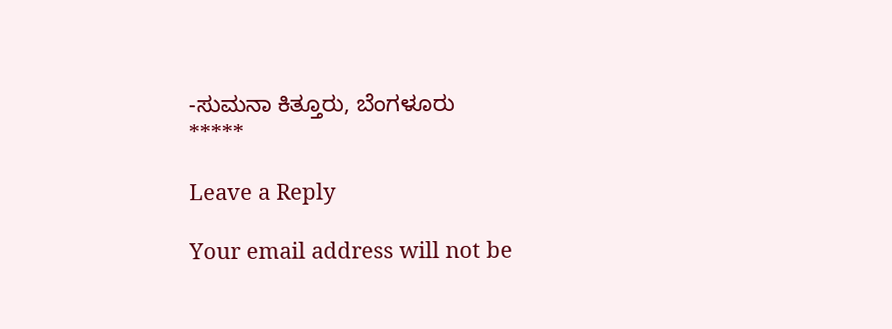-ಸುಮನಾ ಕಿತ್ತೂರು, ಬೆಂಗಳೂರು
*****

Leave a Reply

Your email address will not be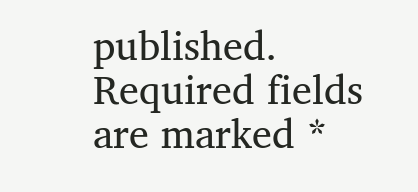published. Required fields are marked *